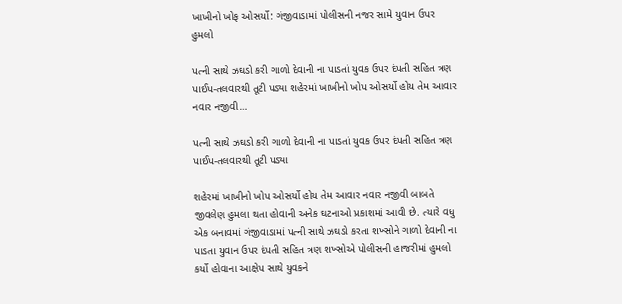ખાખીનો ખોફ ઓસર્યો: ગંજીવાડામાં પોલીસની નજર સામે યુવાન ઉપર હુમલો

પત્ની સાથે ઝઘડો કરી ગાળો દેવાની ના પાડતાં યુવક ઉપર દંપતી સહિત ત્રણ પાઈપ-તલવારથી તૂટી પડ્યા શહેરમાં ખાખીનો ખોપ ઓસર્યો હોય તેમ આવાર નવાર નજીવી…

પત્ની સાથે ઝઘડો કરી ગાળો દેવાની ના પાડતાં યુવક ઉપર દંપતી સહિત ત્રણ પાઈપ-તલવારથી તૂટી પડ્યા

શહેરમાં ખાખીનો ખોપ ઓસર્યો હોય તેમ આવાર નવાર નજીવી બાબતે જીવલેણ હુમલા થતા હોવાની અનેક ઘટનાઓ પ્રકાશમાં આવી છે. ત્યારે વધુ એક બનાવમાં ગંજીવાડામાં પત્ની સાથે ઝઘડો કરતા શખ્સોને ગાળો દેવાની ના પાડતા યુવાન ઉપર દંપતી સહિત ત્રણ શખ્સોએ પોલીસની હાજરીમાં હુમલો કર્યો હોવાના આક્ષેપ સાથે યુવકને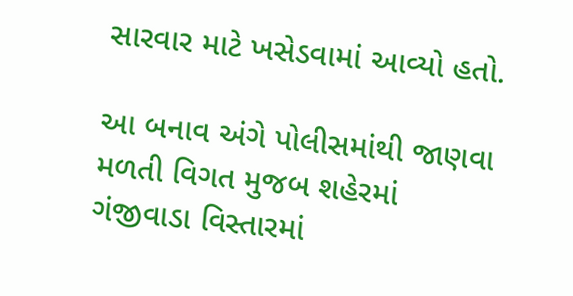સારવાર માટે ખસેડવામાં આવ્યો હતો.

આ બનાવ અંગે પોલીસમાંથી જાણવા મળતી વિગત મુજબ શહેરમાં ગંજીવાડા વિસ્તારમાં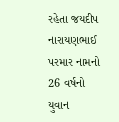રહેતા જયદીપ નારાયણભાઈ પરમાર નામનો 26 વર્ષનો યુવાન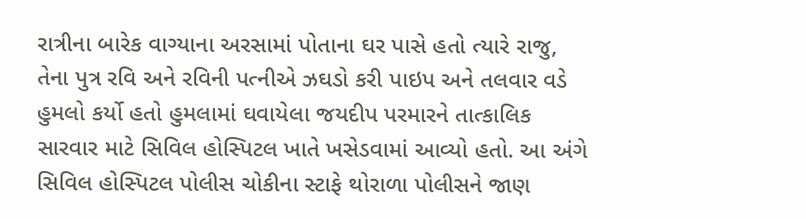રાત્રીના બારેક વાગ્યાના અરસામાં પોતાના ઘર પાસે હતો ત્યારે રાજુ, તેના પુત્ર રવિ અને રવિની પત્નીએ ઝઘડો કરી પાઇપ અને તલવાર વડે હુમલો કર્યો હતો હુમલામાં ઘવાયેલા જયદીપ પરમારને તાત્કાલિક સારવાર માટે સિવિલ હોસ્પિટલ ખાતે ખસેડવામાં આવ્યો હતો. આ અંગે સિવિલ હોસ્પિટલ પોલીસ ચોકીના સ્ટાફે થોરાળા પોલીસને જાણ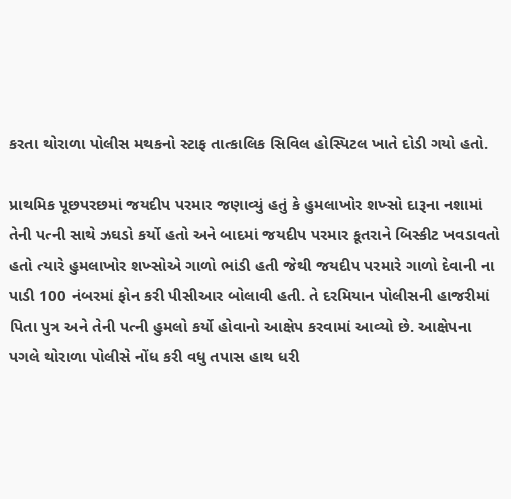કરતા થોરાળા પોલીસ મથકનો સ્ટાફ તાત્કાલિક સિવિલ હોસ્પિટલ ખાતે દોડી ગયો હતો.

પ્રાથમિક પૂછપરછમાં જયદીપ પરમાર જણાવ્યું હતું કે હુમલાખોર શખ્સો દારૂના નશામાં તેની પત્ની સાથે ઝઘડો કર્યો હતો અને બાદમાં જયદીપ પરમાર કૂતરાને બિસ્કીટ ખવડાવતો હતો ત્યારે હુમલાખોર શખ્સોએ ગાળો ભાંડી હતી જેથી જયદીપ પરમારે ગાળો દેવાની ના પાડી 100 નંબરમાં ફોન કરી પીસીઆર બોલાવી હતી. તે દરમિયાન પોલીસની હાજરીમાં પિતા પુત્ર અને તેની પત્ની હુમલો કર્યો હોવાનો આક્ષેપ કરવામાં આવ્યો છે. આક્ષેપના પગલે થોરાળા પોલીસે નોંધ કરી વધુ તપાસ હાથ ધરી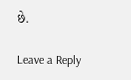છે.

Leave a Reply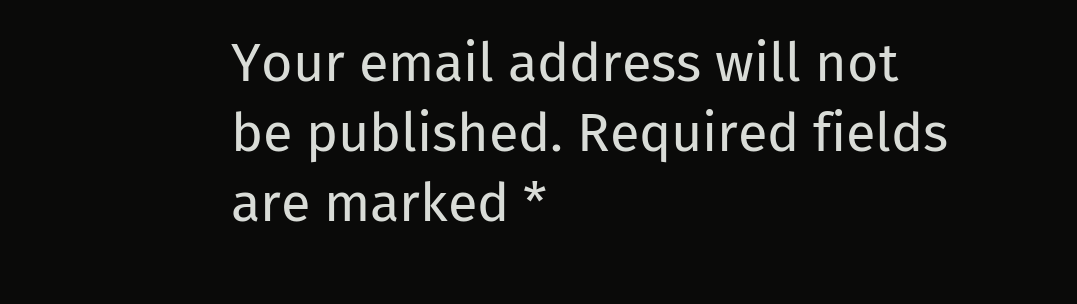Your email address will not be published. Required fields are marked *